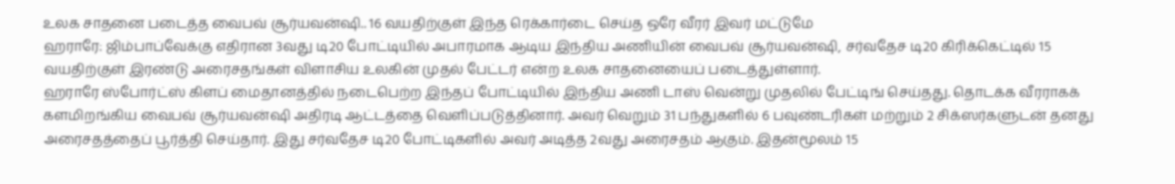உலக சாதனை படைத்த வைபவ் சூர்யவன்ஷி.. 16 வயதிற்குள் இந்த ரெக்கார்டை செய்த ஒரே வீரர் இவர் மட்டுமே
ஹராரே: ஜிம்பாப்வேக்கு எதிரான 3வது டி20 போட்டியில் அபாரமாக ஆடிய இந்திய அணியின் வைபவ் சூர்யவன்ஷி, சர்வதேச டி20 கிரிக்கெட்டில் 15 வயதிற்குள் இரண்டு அரைசதங்கள் விளாசிய உலகின் முதல் பேட்டர் என்ற உலக சாதனையைப் படைத்துள்ளார்.
ஹராரே ஸ்போர்ட்ஸ் கிளப் மைதானத்தில் நடைபெற்ற இந்தப் போட்டியில் இந்திய அணி டாஸ் வென்று முதலில் பேட்டிங் செய்தது. தொடக்க வீரராகக் களமிறங்கிய வைபவ் சூர்யவன்ஷி அதிரடி ஆட்டத்தை வெளிப்படுத்தினார். அவர் வெறும் 31 பந்துகளில் 6 பவுண்டரிகள் மற்றும் 2 சிக்ஸர்களுடன் தனது அரைசதத்தைப் பூர்த்தி செய்தார். இது சர்வதேச டி20 போட்டிகளில் அவர் அடித்த 2வது அரைசதம் ஆகும். இதன்மூலம் 15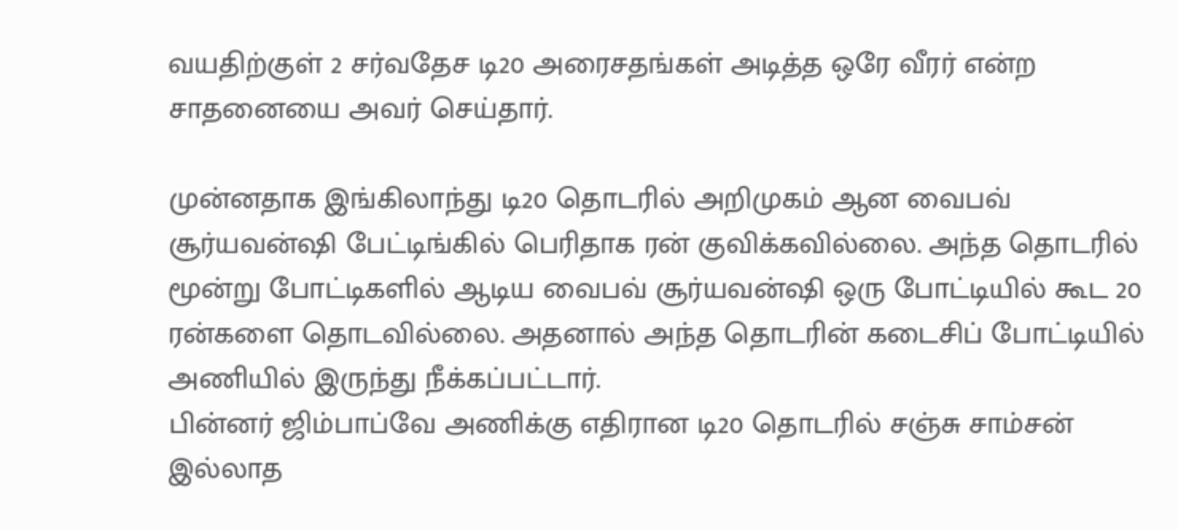வயதிற்குள் 2 சர்வதேச டி20 அரைசதங்கள் அடித்த ஒரே வீரர் என்ற சாதனையை அவர் செய்தார்.

முன்னதாக இங்கிலாந்து டி20 தொடரில் அறிமுகம் ஆன வைபவ் சூர்யவன்ஷி பேட்டிங்கில் பெரிதாக ரன் குவிக்கவில்லை. அந்த தொடரில் மூன்று போட்டிகளில் ஆடிய வைபவ் சூர்யவன்ஷி ஒரு போட்டியில் கூட 20 ரன்களை தொடவில்லை. அதனால் அந்த தொடரின் கடைசிப் போட்டியில் அணியில் இருந்து நீக்கப்பட்டார்.
பின்னர் ஜிம்பாப்வே அணிக்கு எதிரான டி20 தொடரில் சஞ்சு சாம்சன் இல்லாத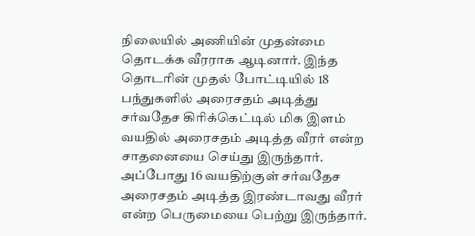நிலையில் அணியின் முதன்மை தொடக்க வீரராக ஆடினார். இந்த தொடரின் முதல் போட்டியில் 18 பந்துகளில் அரைசதம் அடித்து சர்வதேச கிரிக்கெட்டில் மிக இளம் வயதில் அரைசதம் அடித்த வீரர் என்ற சாதனையை செய்து இருந்தார்.
அப்போது 16 வயதிற்குள் சர்வதேச அரைசதம் அடித்த இரண்டாவது வீரர் என்ற பெருமையை பெற்று இருந்தார்.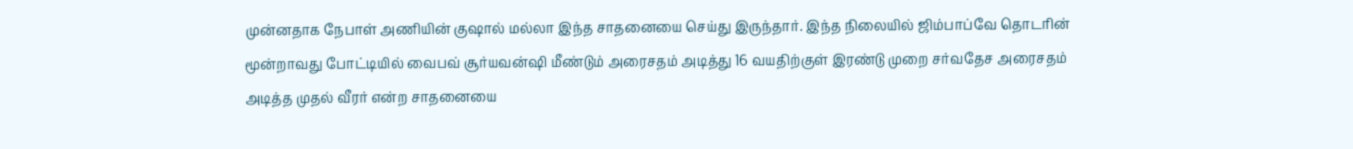முன்னதாக நேபாள் அணியின் குஷால் மல்லா இந்த சாதனையை செய்து இருந்தார். இந்த நிலையில் ஜிம்பாப்வே தொடரின் மூன்றாவது போட்டியில் வைபவ் சூர்யவன்ஷி மீண்டும் அரைசதம் அடித்து 16 வயதிற்குள் இரண்டு முறை சர்வதேச அரைசதம் அடித்த முதல் வீரர் என்ற சாதனையை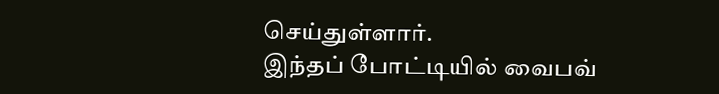செய்துள்ளார்.
இந்தப் போட்டியில் வைபவ்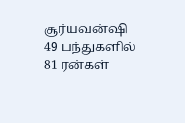சூர்யவன்ஷி 49 பந்துகளில் 81 ரன்கள்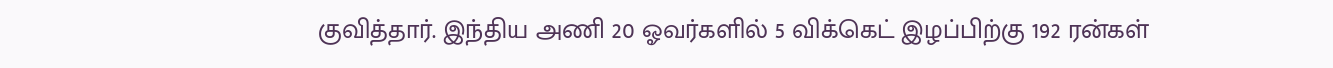குவித்தார். இந்திய அணி 20 ஓவர்களில் 5 விக்கெட் இழப்பிற்கு 192 ரன்கள்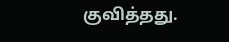குவித்தது.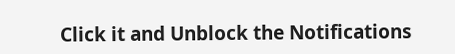Click it and Unblock the Notifications